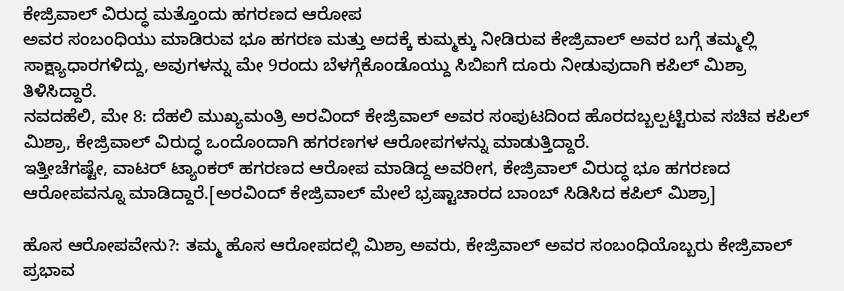ಕೇಜ್ರಿವಾಲ್ ವಿರುದ್ಧ ಮತ್ತೊಂದು ಹಗರಣದ ಆರೋಪ
ಅವರ ಸಂಬಂಧಿಯು ಮಾಡಿರುವ ಭೂ ಹಗರಣ ಮತ್ತು ಅದಕ್ಕೆ ಕುಮ್ಮಕ್ಕು ನೀಡಿರುವ ಕೇಜ್ರಿವಾಲ್ ಅವರ ಬಗ್ಗೆ ತಮ್ಮಲ್ಲಿ ಸಾಕ್ಷ್ಯಾಧಾರಗಳಿದ್ದು, ಅವುಗಳನ್ನು ಮೇ 9ರಂದು ಬೆಳಗ್ಗೆಕೊಂಡೊಯ್ದು ಸಿಬಿಐಗೆ ದೂರು ನೀಡುವುದಾಗಿ ಕಪಿಲ್ ಮಿಶ್ರಾ ತಿಳಿಸಿದ್ದಾರೆ.
ನವದಹೆಲಿ, ಮೇ 8: ದೆಹಲಿ ಮುಖ್ಯಮಂತ್ರಿ ಅರವಿಂದ್ ಕೇಜ್ರಿವಾಲ್ ಅವರ ಸಂಪುಟದಿಂದ ಹೊರದಬ್ಬಲ್ಪಟ್ಟಿರುವ ಸಚಿವ ಕಪಿಲ್ ಮಿಶ್ರಾ, ಕೇಜ್ರಿವಾಲ್ ವಿರುದ್ಧ ಒಂದೊಂದಾಗಿ ಹಗರಣಗಳ ಆರೋಪಗಳನ್ನು ಮಾಡುತ್ತಿದ್ದಾರೆ.
ಇತ್ತೀಚೆಗಷ್ಟೇ, ವಾಟರ್ ಟ್ಯಾಂಕರ್ ಹಗರಣದ ಆರೋಪ ಮಾಡಿದ್ದ ಅವರೀಗ, ಕೇಜ್ರಿವಾಲ್ ವಿರುದ್ಧ ಭೂ ಹಗರಣದ ಆರೋಪವನ್ನೂ ಮಾಡಿದ್ದಾರೆ.[ಅರವಿಂದ್ ಕೇಜ್ರಿವಾಲ್ ಮೇಲೆ ಭ್ರಷ್ಟಾಚಾರದ ಬಾಂಬ್ ಸಿಡಿಸಿದ ಕಪಿಲ್ ಮಿಶ್ರಾ]

ಹೊಸ ಆರೋಪವೇನು?: ತಮ್ಮ ಹೊಸ ಆರೋಪದಲ್ಲಿ ಮಿಶ್ರಾ ಅವರು, ಕೇಜ್ರಿವಾಲ್ ಅವರ ಸಂಬಂಧಿಯೊಬ್ಬರು ಕೇಜ್ರಿವಾಲ್ ಪ್ರಭಾವ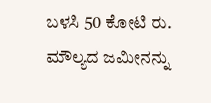ಬಳಸಿ 50 ಕೋಟಿ ರು. ಮೌಲ್ಯದ ಜಮೀನನ್ನು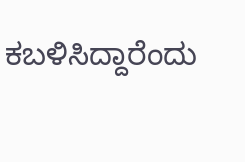ಕಬಳಿಸಿದ್ದಾರೆಂದು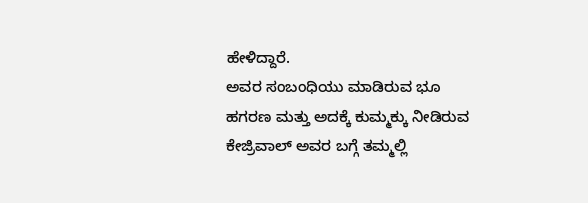ಹೇಳಿದ್ದಾರೆ.
ಅವರ ಸಂಬಂಧಿಯು ಮಾಡಿರುವ ಭೂ ಹಗರಣ ಮತ್ತು ಅದಕ್ಕೆ ಕುಮ್ಮಕ್ಕು ನೀಡಿರುವ ಕೇಜ್ರಿವಾಲ್ ಅವರ ಬಗ್ಗೆ ತಮ್ಮಲ್ಲಿ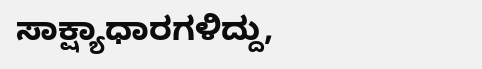ಸಾಕ್ಷ್ಯಾಧಾರಗಳಿದ್ದು,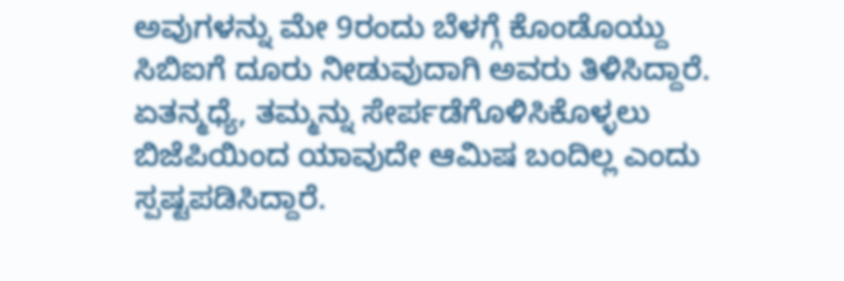ಅವುಗಳನ್ನು ಮೇ 9ರಂದು ಬೆಳಗ್ಗೆ ಕೊಂಡೊಯ್ದು ಸಿಬಿಐಗೆ ದೂರು ನೀಡುವುದಾಗಿ ಅವರು ತಿಳಿಸಿದ್ದಾರೆ.
ಏತನ್ಮಧ್ಯೆ, ತಮ್ಮನ್ನು ಸೇರ್ಪಡೆಗೊಳಿಸಿಕೊಳ್ಳಲು ಬಿಜೆಪಿಯಿಂದ ಯಾವುದೇ ಆಮಿಷ ಬಂದಿಲ್ಲ ಎಂದು ಸ್ಪಷ್ಟಪಡಿಸಿದ್ದಾರೆ.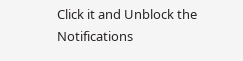Click it and Unblock the Notifications